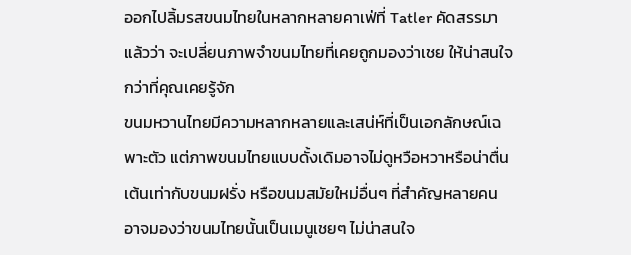ออกไปลิ้มรสขนมไทยในหลากหลายคาเฟ่ที่ Tatler คัดสรรมาแล้วว่า จะเปลี่ยนภาพจำขนมไทยที่เคยถูกมองว่าเชย ให้น่าสนใจกว่าที่คุณเคยรู้จัก
ขนมหวานไทยมีความหลากหลายและเสน่ห์ที่เป็นเอกลักษณ์เฉพาะตัว แต่ภาพขนมไทยแบบดั้งเดิมอาจไม่ดูหวือหวาหรือน่าตื่นเต้นเท่ากับขนมฝรั่ง หรือขนมสมัยใหม่อื่นๆ ที่สำคัญหลายคนอาจมองว่าขนมไทยนั้นเป็นเมนูเชยๆ ไม่น่าสนใจ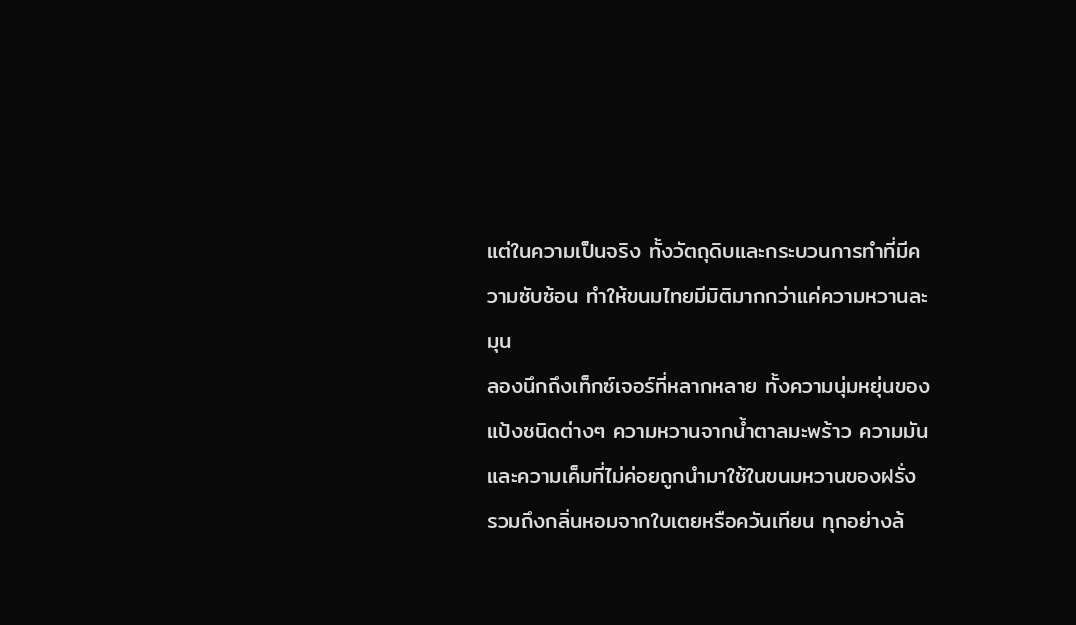แต่ในความเป็นจริง ทั้งวัตถุดิบและกระบวนการทำที่มีความซับซ้อน ทำให้ขนมไทยมีมิติมากกว่าแค่ความหวานละมุน
ลองนึกถึงเท็กซ์เจอร์ที่หลากหลาย ทั้งความนุ่มหยุ่นของแป้งชนิดต่างๆ ความหวานจากน้ำตาลมะพร้าว ความมันและความเค็มที่ไม่ค่อยถูกนำมาใช้ในขนมหวานของฝรั่ง รวมถึงกลิ่นหอมจากใบเตยหรือควันเทียน ทุกอย่างล้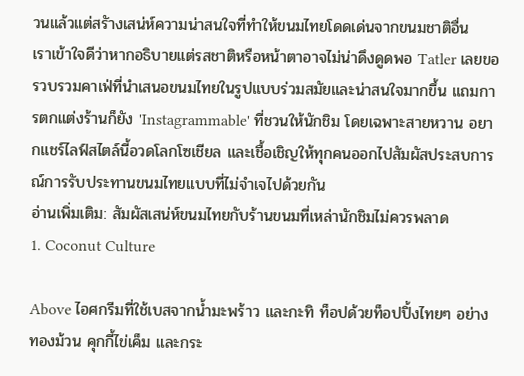วนแล้วแต่สรัางเสน่ห์ความน่าสนใจที่ทำให้ขนมไทยโดดเด่นจากขนมชาติอื่น
เราเข้าใจดีว่าหากอธิบายแต่รสชาติหรือหน้าตาอาจไม่น่าดึงดูดพอ Tatler เลยขอรวบรวมคาเฟ่ที่นำเสนอขนมไทยในรูปแบบร่วมสมัยและน่าสนใจมากขึ้น แถมการตกแต่งร้านก็ยัง 'Instagrammable' ที่ชวนให้นักชิม โดยเฉพาะสายหวาน อยากแชร์ไลฟ์สไตล์นี้อวดโลกโซเชียล และเชื้อเชิญให้ทุกคนออกไปสัมผัสประสบการณ์การรับประทานขนมไทยแบบที่ไม่จำเจไปด้วยกัน
อ่านเพิ่มเติม: สัมผัสเสน่ห์ขนมไทยกับร้านขนมที่เหล่านักชิมไม่ควรพลาด
1. Coconut Culture

Above ไอศกรีมที่ใช้เบสจากน้ำมะพร้าว และกะทิ ท็อปด้วยท็อปปิ้งไทยๆ อย่างทองม้วน คุกกี้ไข่เค็ม และกระ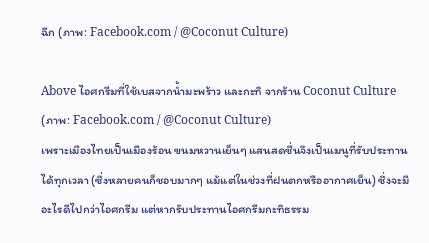ฉีก (ภาพ: Facebook.com / @Coconut Culture)

Above ไอศกรีมที่ใช้เบสจากน้ำมะพร้าว และกะทิ จากร้าน Coconut Culture (ภาพ: Facebook.com / @Coconut Culture)
เพราะเมืองไทยเป็นเมืองร้อน ขนมหวานเย็นๆ แสนสดชื่นจึงเป็นเมนูที่รับประทานได้ทุกเวลา (ซึ่งหลายคนก็ชอบมากๆ แม้แต่ในช่วงที่ฝนตกหรืออากาศเย็น) ซึ่งจะมีอะไรดีไปกว่าไอศกรีม แต่หากรับประทานไอศกรีมกะทิธรรม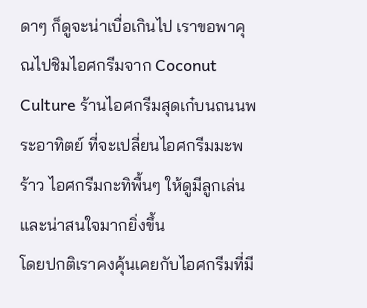ดาๆ ก็ดูจะน่าเบื่อเกินไป เราขอพาคุณไปชิมไอศกรีมจาก Coconut Culture ร้านไอศกรีมสุดเก๋บนถนนพระอาทิตย์ ที่จะเปลี่ยนไอศกรีมมะพร้าว ไอศกรีมกะทิพื้นๆ ให้ดูมีลูกเล่นและน่าสนใจมากยิ่งขึ้น
โดยปกติเราคงคุ้นเคยกับไอศกรีมที่มี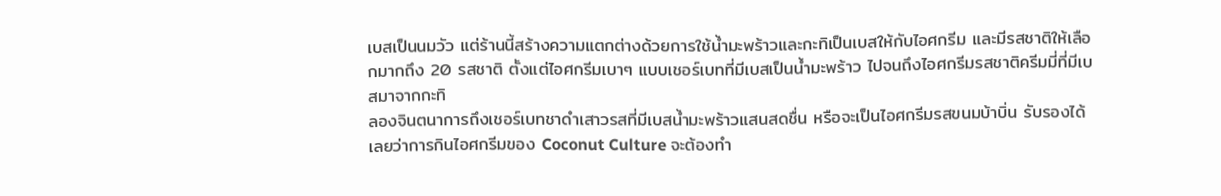เบสเป็นนมวัว แต่ร้านนี้สร้างความแตกต่างด้วยการใช้น้ำมะพร้าวและกะทิเป็นเบสให้กับไอศกรีม และมีรสชาติให้เลือกมากถึง 20 รสชาติ ตั้งแต่ไอศกรีมเบาๆ แบบเชอร์เบทที่มีเบสเป็นน้ำมะพร้าว ไปจนถึงไอศกรีมรสชาติครีมมี่ที่มีเบสมาจากกะทิ
ลองจินตนาการถึงเชอร์เบทชาดำเสาวรสที่มีเบสน้ำมะพร้าวแสนสดชื่น หรือจะเป็นไอศกรีมรสขนมบ้าบิ่น รับรองได้เลยว่าการกินไอศกรีมของ Coconut Culture จะต้องทำ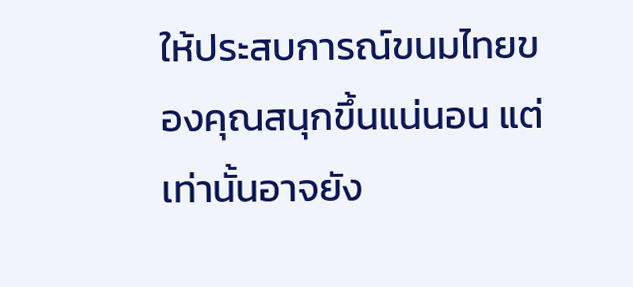ให้ประสบการณ์ขนมไทยของคุณสนุกขึ้นแน่นอน แต่เท่านั้นอาจยัง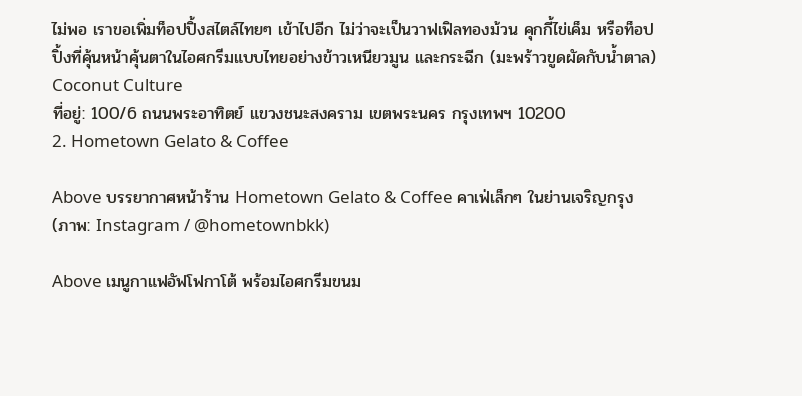ไม่พอ เราขอเพิ่มท็อปปิ้งสไตล์ไทยๆ เข้าไปอีก ไม่ว่าจะเป็นวาฟเฟิลทองม้วน คุกกี้ไข่เค็ม หรือท็อปปิ้งที่คุ้นหน้าคุ้นตาในไอศกรีมแบบไทยอย่างข้าวเหนียวมูน และกระฉีก (มะพร้าวขูดผัดกับน้ำตาล)
Coconut Culture
ที่อยู่: 100/6 ถนนพระอาทิตย์ แขวงชนะสงคราม เขตพระนคร กรุงเทพฯ 10200
2. Hometown Gelato & Coffee

Above บรรยากาศหน้าร้าน Hometown Gelato & Coffee คาเฟ่เล็กๆ ในย่านเจริญกรุง (ภาพ: Instagram / @hometownbkk)

Above เมนูกาแฟอัฟโฟกาโต้ พร้อมไอศกรีมขนม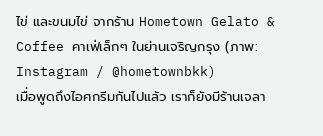ไข่ และขนมไข่ จากร้าน Hometown Gelato & Coffee คาเฟ่เล็กๆ ในย่านเจริญกรุง (ภาพ: Instagram / @hometownbkk)
เมื่อพูดถึงไอศกรีมกันไปแล้ว เราก็ยังมีร้านเจลา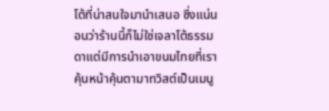โต้ที่น่าสนใจมานำเสนอ ซึ่งแน่นอนว่าร้านนี้ก็ไม่ใช่เจลาโต้ธรรมดาแต่มีการนำเอาขนมไทยที่เราคุ้นหน้าคุ้นตามาทวิสต์เป็นเมนู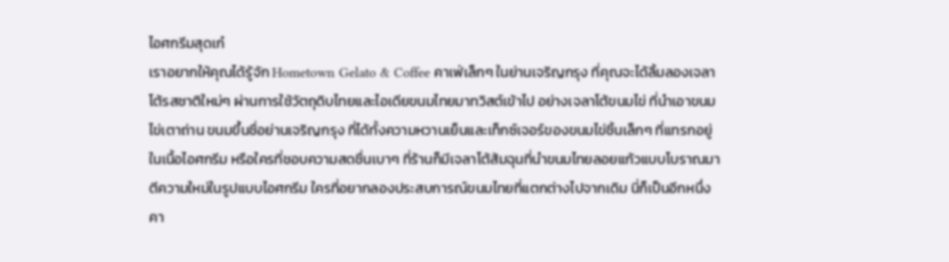ไอศกรีมสุดเก๋
เราอยากให้คุณได้รู้จัก Hometown Gelato & Coffee คาเฟ่เล็กๆ ในย่านเจริญกรุง ที่คุณจะได้ลิ้มลองเจลาโต้รสชาติใหม่ๆ ผ่านการใช้วัตถุดิบไทยและไอเดียขนมไทยมาทวิสต์เข้าไป อย่างเจลาโต้ขนมไข่ ที่นำเอาขนมไข่เตาถ่าน ขนมขึ้นชื่อย่านเจริญกรุง ที่ได้ทั้งความหวานเย็นและเท็กซ์เจอร์ของขนมไข่ชิ้นเล็กๆ ที่แทรกอยู่ในเนื้อไอศกรีม หรือใครที่ชอบความสดชื่นเบาๆ ที่ร้านก็มีเจลาโต้ส้มฉุนที่นำขนมไทยลอยแก้วแบบโบราณมาตีความใหม่ในรูปแบบไอศกรีม ใครที่อยากลองประสบการณ์ขนมไทยที่แตกต่างไปจากเดิม นี่ก็เป็นอีกหนึ่งคา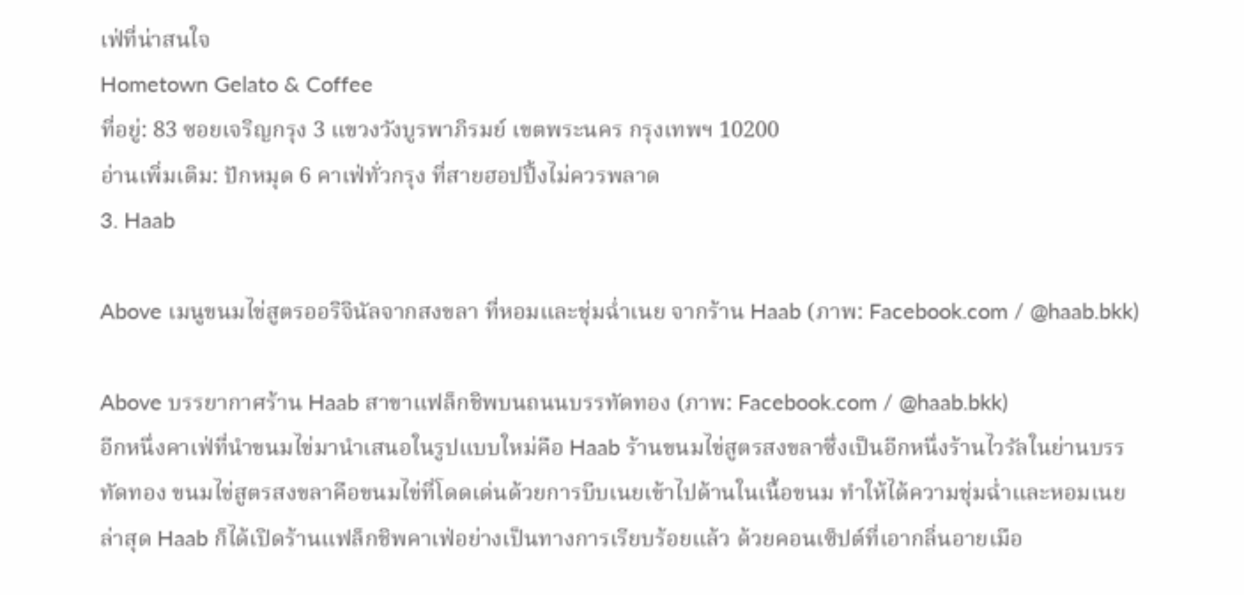เฟ่ที่น่าสนใจ
Hometown Gelato & Coffee
ที่อยู่: 83 ซอยเจริญกรุง 3 แขวงวังบูรพาภิรมย์ เขตพระนคร กรุงเทพฯ 10200
อ่านเพิ่มเติม: ปักหมุด 6 คาเฟ่ทั่วกรุง ที่สายฮอปปิ้งไม่ควรพลาด
3. Haab

Above เมนูขนมไข่สูตรออริจินัลจากสงขลา ที่หอมและชุ่มฉ่ำเนย จากร้าน Haab (ภาพ: Facebook.com / @haab.bkk)

Above บรรยากาศร้าน Haab สาขาแฟล็กชิพบนถนนบรรทัดทอง (ภาพ: Facebook.com / @haab.bkk)
อีกหนึ่งคาเฟ่ที่นำขนมไข่มานำเสนอในรูปแบบใหม่คือ Haab ร้านขนมไข่สูตรสงขลาซึ่งเป็นอีกหนึ่งร้านไวรัลในย่านบรรทัดทอง ขนมไข่สูตรสงขลาคือขนมไข่ที่โดดเด่นด้วยการบีบเนยเข้าไปด้านในเนื้อขนม ทำให้ได้ความชุ่มฉ่ำและหอมเนย ล่าสุด Haab ก็ได้เปิดร้านแฟล็กชิพคาเฟ่อย่างเป็นทางการเรียบร้อยแล้ว ด้วยคอนเซ็ปต์ที่เอากลิ่นอายเมือ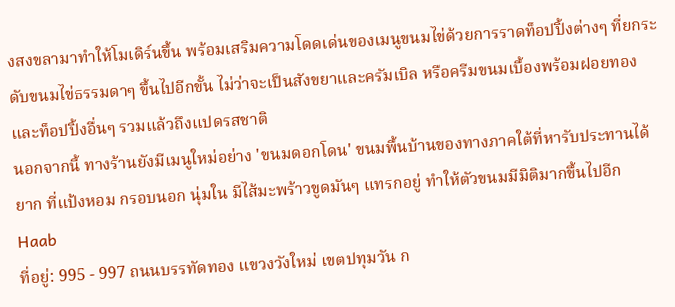งสงขลามาทำให้โมเดิร์นขึ้น พร้อมเสริมความโดดเด่นของเมนูขนมไข่ด้วยการราดท็อปปิ้งต่างๆ ที่ยกระดับขนมไข่ธรรมดาๆ ขึ้นไปอีกขั้น ไม่ว่าจะเป็นสังขยาและครัมเบิล หรือครีมขนมเบื้องพร้อมฝอยทอง และท็อปปิ้งอื่นๆ รวมแล้วถึงแปดรสชาติ
นอกจากนี้ ทางร้านยังมีเมนูใหม่อย่าง 'ขนมดอกโดน' ขนมพื้นบ้านของทางภาคใต้ที่หารับประทานได้ยาก ที่แป้งหอม กรอบนอก นุ่มใน มีไส้มะพร้าวขูดมันๆ แทรกอยู่ ทำให้ตัวขนมมีมิติมากขึ้นไปอีก
Haab
ที่อยู่: 995 - 997 ถนนบรรทัดทอง แขวงวังใหม่ เขตปทุมวัน ก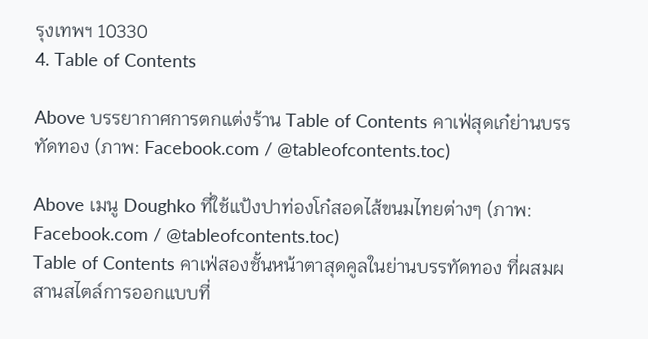รุงเทพฯ 10330
4. Table of Contents

Above บรรยากาศการตกแต่งร้าน Table of Contents คาเฟ่สุดเก๋ย่านบรรทัดทอง (ภาพ: Facebook.com / @tableofcontents.toc)

Above เมนู Doughko ที่ใช้แป้งปาท่องโก๋สอดไส้ขนมไทยต่างๆ (ภาพ: Facebook.com / @tableofcontents.toc)
Table of Contents คาเฟ่สองชั้นหน้าตาสุดคูลในย่านบรรทัดทอง ที่ผสมผสานสไตล์การออกแบบที่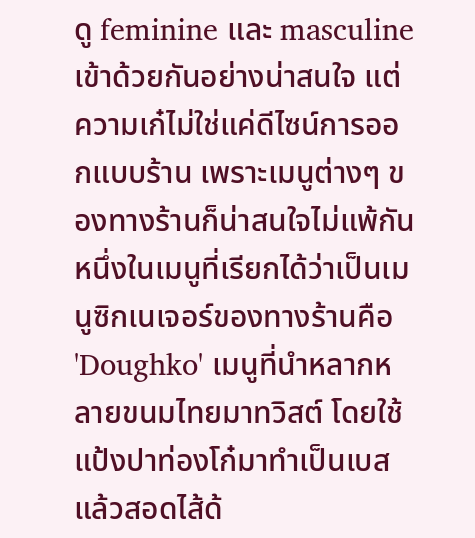ดู feminine และ masculine เข้าด้วยกันอย่างน่าสนใจ แต่ความเก๋ไม่ใช่แค่ดีไซน์การออกแบบร้าน เพราะเมนูต่างๆ ของทางร้านก็น่าสนใจไม่แพ้กัน
หนึ่งในเมนูที่เรียกได้ว่าเป็นเมนูซิกเนเจอร์ของทางร้านคือ 'Doughko' เมนูที่นำหลากหลายขนมไทยมาทวิสต์ โดยใช้แป้งปาท่องโก๋มาทำเป็นเบส แล้วสอดไส้ด้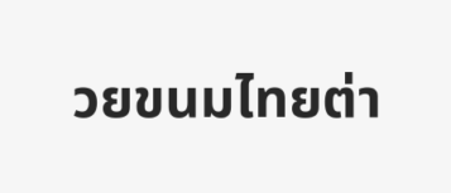วยขนมไทยต่า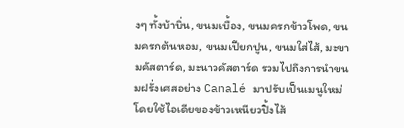งๆ ทั้งบ้าบิ่น, ขนมเบื้อง, ขนมครกข้าวโพด, ขนมครกต้นหอม, ขนมเปียกปูน, ขนมใส่ไส้, มะขามคัสตาร์ด, มะนาวคัสตาร์ด รวมไปถึงการนำขนมฝรั่งเศสอย่าง Canalé มาปรับเป็นเมนูใหม่โดยใช้ไอเดียของข้าวเหนียวปิ้งไส้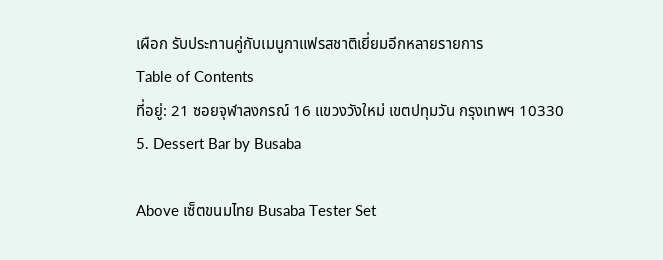เผือก รับประทานคู่กับเมนูกาแฟรสชาติเยี่ยมอีกหลายรายการ
Table of Contents
ที่อยู่: 21 ซอยจุฬาลงกรณ์ 16 แขวงวังใหม่ เขตปทุมวัน กรุงเทพฯ 10330
5. Dessert Bar by Busaba

Above เซ็ตขนมไทย Busaba Tester Set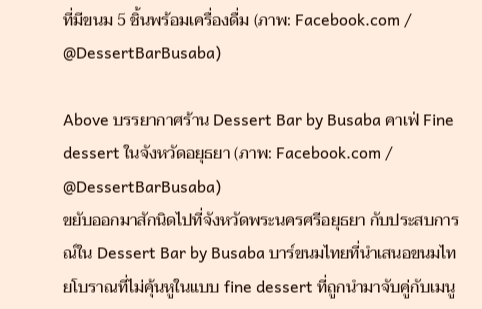ที่มีขนม 5 ชิ้นพร้อมเครื่องดื่ม (ภาพ: Facebook.com / @DessertBarBusaba)

Above บรรยากาศร้าน Dessert Bar by Busaba คาเฟ่ Fine dessert ในจังหวัดอยุธยา (ภาพ: Facebook.com / @DessertBarBusaba)
ขยับออกมาสักนิดไปที่จังหวัดพระนครศรีอยุธยา กับประสบการณ์ใน Dessert Bar by Busaba บาร์ขนมไทยที่นำเสนอขนมไทยโบราณที่ไม่คุ้นหูในแบบ fine dessert ที่ถูกนำมาจับคู่กับเมนู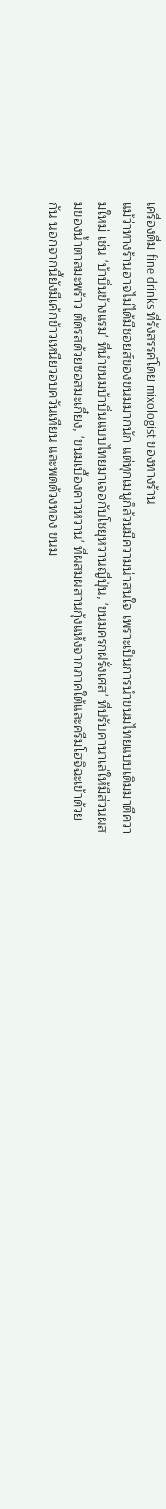เครื่องดื่ม fine drinks ที่รังสรรค์โดย mixologist ของทางร้าน
แม้ว่าทางร้านอาจไม่ได้มีชอยส์ของขนมมากนัก แต่ทุกเมนูก็ล้วนมีความน่าสนใจ เพราะเป็นการนำขนมไทยแบบเดิมมาตีความใหม่ เช่น 'บ้าบิ่นข้างแรม' ที่นำขนมบ้าบิ่นแบบไทยมาเจอกับโชยุหวานญี่ปุ่น, 'ขนมครกฝรั่งเศส' ที่ปรับคานาเล่ให้มีส่วนผสมของน้ำตาลมะพร้าว ตัดรสด้วยซอสมะเกี๋ยง, 'ขนมเบื้องคาวหวาน' ที่ผสมผสานกุ้งแห้งจากภาคใต้และครีมโฮจิฉะเข้าด้วยกัน นอกจากนี้ยังมีเค้กข้าวเหนียวอบควันเทียน และพดด้วงทอง ขนม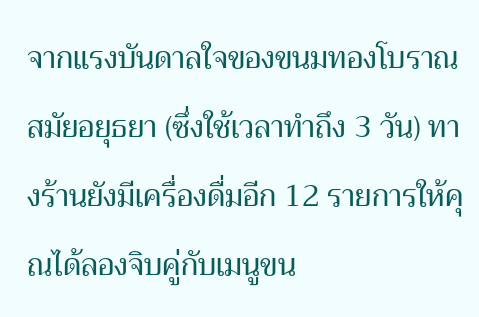จากแรงบันดาลใจของขนมทองโบราณสมัยอยุธยา (ซึ่งใช้เวลาทำถึง 3 วัน) ทางร้านยังมีเครื่องดื่มอีก 12 รายการให้คุณได้ลองจิบคู่กับเมนูขน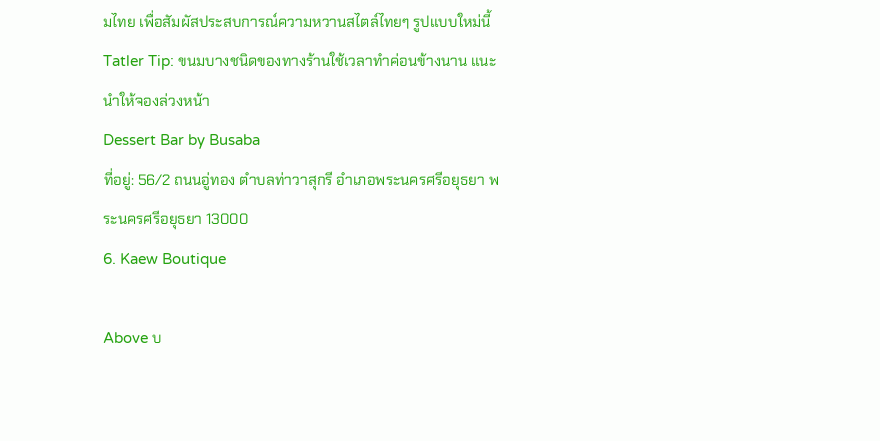มไทย เพื่อสัมผัสประสบการณ์ความหวานสไตล์ไทยๆ รูปแบบใหม่นี้
Tatler Tip: ขนมบางชนิดของทางร้านใช้เวลาทำค่อนข้างนาน แนะนำให้จองล่วงหน้า
Dessert Bar by Busaba
ที่อยู่: 56/2 ถนนอู่ทอง ตำบลท่าวาสุกรี อำเภอพระนครศรีอยุธยา พระนครศรีอยุธยา 13000
6. Kaew Boutique

Above บ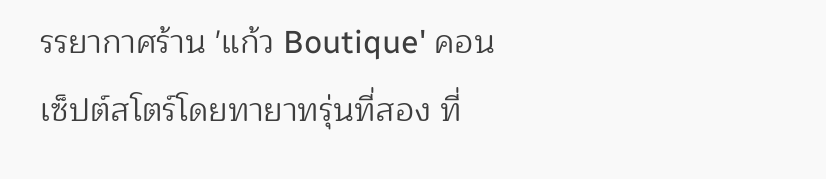รรยากาศร้าน 'แก้ว Boutique' คอนเซ็ปต์สโตร์โดยทายาทรุ่นที่สอง ที่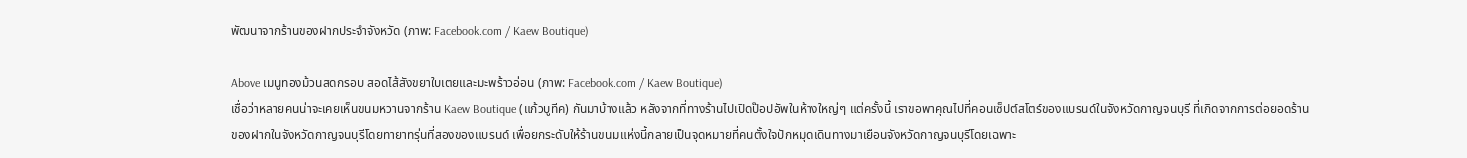พัฒนาจากร้านของฝากประจำจังหวัด (ภาพ: Facebook.com / Kaew Boutique)

Above เมนูทองม้วนสดกรอบ สอดไส้สังขยาใบเตยและมะพร้าวอ่อน (ภาพ: Facebook.com / Kaew Boutique)
เชื่อว่าหลายคนน่าจะเคยเห็นขนมหวานจากร้าน Kaew Boutique (แก้วบูทีค) กันมาบ้างแล้ว หลังจากที่ทางร้านไปเปิดป๊อปอัพในห้างใหญ่ๆ แต่ครั้งนี้ เราขอพาคุณไปที่คอนเซ็ปต์สโตร์ของแบรนด์ในจังหวัดกาญจนบุรี ที่เกิดจากการต่อยอดร้านของฝากในจังหวัดกาญจนบุรีโดยทายาทรุ่นที่สองของแบรนด์ เพื่อยกระดับให้ร้านขนมแห่งนี้กลายเป็นจุดหมายที่คนตั้งใจปักหมุดเดินทางมาเยือนจังหวัดกาญจนบุรีโดยเฉพาะ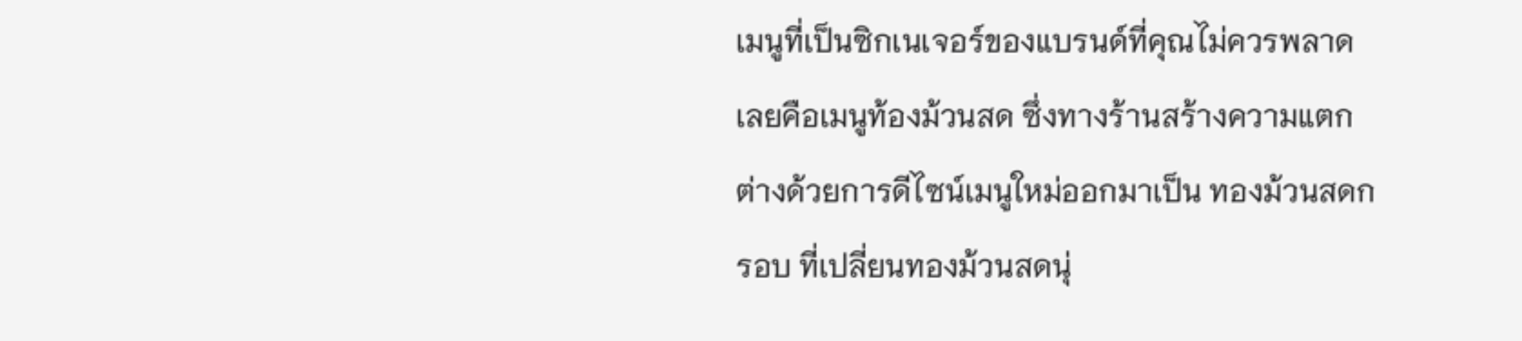เมนูที่เป็นซิกเนเจอร์ของแบรนด์ที่คุณไม่ควรพลาดเลยคือเมนูท้องม้วนสด ซึ่งทางร้านสร้างความแตกต่างด้วยการดีไซน์เมนูใหม่ออกมาเป็น ทองม้วนสดกรอบ ที่เปลี่ยนทองม้วนสดนุ่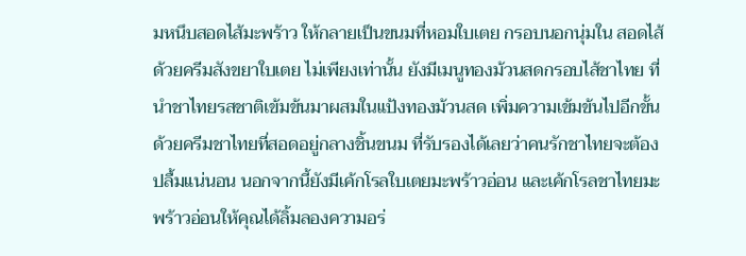มหนึบสอดไส้มะพร้าว ให้กลายเป็นขนมที่หอมใบเตย กรอบนอกนุ่มใน สอดไส้ด้วยครีมสังขยาใบเตย ไม่เพียงเท่านั้น ยังมีเมนูทองม้วนสดกรอบไส้ชาไทย ที่นำชาไทยรสชาติเข้มข้นมาผสมในแป้งทองม้วนสด เพิ่มความเข้มข้นไปอีกขั้นด้วยครีมชาไทยที่สอดอยู่กลางชิ้นขนม ที่รับรองได้เลยว่าคนรักชาไทยจะต้องปลื้มแน่นอน นอกจากนี้ยังมีเค้กโรลใบเตยมะพร้าวอ่อน และเค้กโรลชาไทยมะพร้าวอ่อนให้คุณได้ลิ้มลองความอร่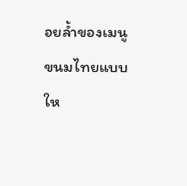อยล้ำของเมนูขนมไทยแบบให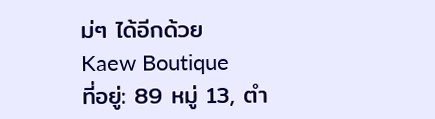ม่ๆ ได้อีกด้วย
Kaew Boutique
ที่อยู่: 89 หมู่ 13, ตํา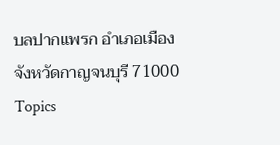บลปากแพรก อําเภอเมือง จังหวัดกาญจนบุรี 71000
Topics